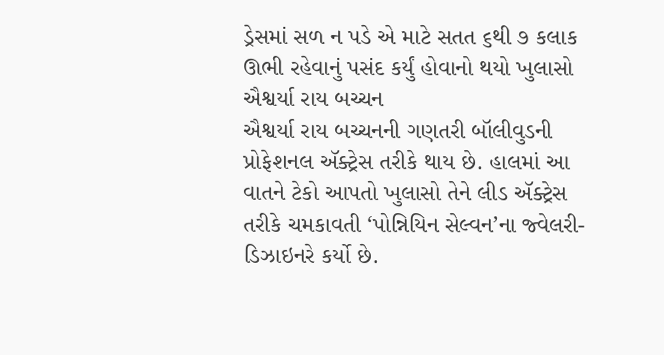ડ્રેસમાં સળ ન પડે એ માટે સતત ૬થી ૭ કલાક ઊભી રહેવાનું પસંદ કર્યું હોવાનો થયો ખુલાસો
ઐશ્વર્યા રાય બચ્ચન
ઐશ્વર્યા રાય બચ્ચનની ગણતરી બૉલીવુડની પ્રોફેશનલ ઍક્ટ્રેસ તરીકે થાય છે. હાલમાં આ વાતને ટેકો આપતો ખુલાસો તેને લીડ ઍક્ટ્રેસ તરીકે ચમકાવતી ‘પોન્નિયિન સેલ્વન’ના જ્વેલરી-ડિઝાઇનરે કર્યો છે.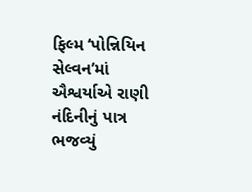ફિલ્મ ‘પોન્નિયિન સેલ્વન’માં ઐશ્વર્યાએ રાણી નંદિનીનું પાત્ર ભજવ્યું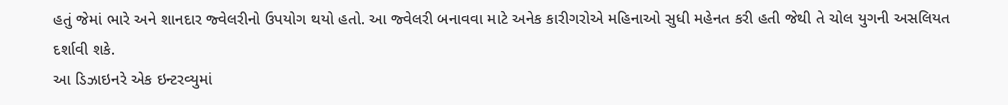હતું જેમાં ભારે અને શાનદાર જ્વેલરીનો ઉપયોગ થયો હતો. આ જ્વેલરી બનાવવા માટે અનેક કારીગરોએ મહિનાઓ સુધી મહેનત કરી હતી જેથી તે ચોલ યુગની અસલિયત દર્શાવી શકે.
આ ડિઝાઇનરે એક ઇન્ટરવ્યુમાં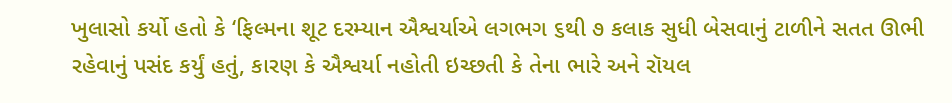ખુલાસો કર્યો હતો કે ‘ફિલ્મના શૂટ દરમ્યાન ઐશ્વર્યાએ લગભગ ૬થી ૭ કલાક સુધી બેસવાનું ટાળીને સતત ઊભી રહેવાનું પસંદ કર્યું હતું, કારણ કે ઐશ્વર્યા નહોતી ઇચ્છતી કે તેના ભારે અને રૉયલ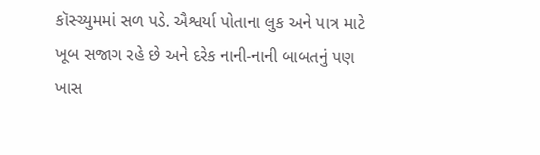કૉસ્ચ્યુમમાં સળ પડે. ઐશ્વર્યા પોતાના લુક અને પાત્ર માટે ખૂબ સજાગ રહે છે અને દરેક નાની-નાની બાબતનું પણ ખાસ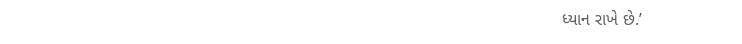ધ્યાન રાખે છે.’